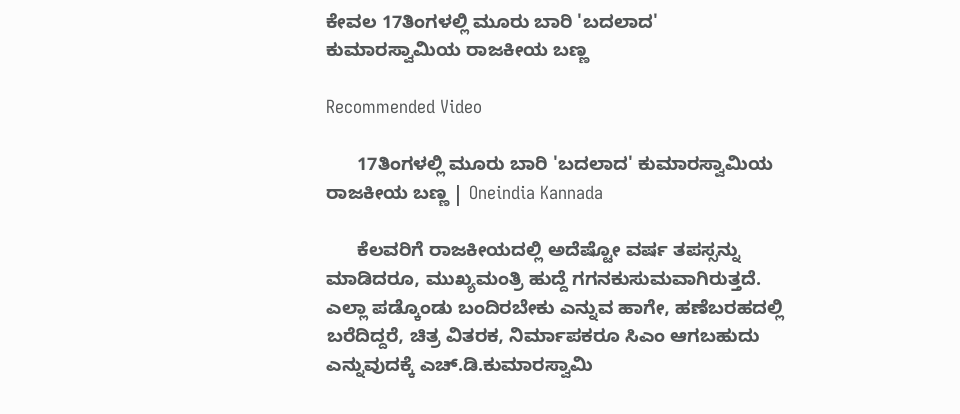ಕೇವಲ 17ತಿಂಗಳಲ್ಲಿ ಮೂರು ಬಾರಿ 'ಬದಲಾದ' ಕುಮಾರಸ್ವಾಮಿಯ ರಾಜಕೀಯ ಬಣ್ಣ

Recommended Video

      17ತಿಂಗಳಲ್ಲಿ ಮೂರು ಬಾರಿ 'ಬದಲಾದ' ಕುಮಾರಸ್ವಾಮಿಯ ರಾಜಕೀಯ ಬಣ್ಣ | Oneindia Kannada

      ಕೆಲವರಿಗೆ ರಾಜಕೀಯದಲ್ಲಿ ಅದೆಷ್ಟೋ ವರ್ಷ ತಪಸ್ಸನ್ನು ಮಾಡಿದರೂ, ಮುಖ್ಯಮಂತ್ರಿ ಹುದ್ದೆ ಗಗನಕುಸುಮವಾಗಿರುತ್ತದೆ. ಎಲ್ಲಾ ಪಡ್ಕೊಂಡು ಬಂದಿರಬೇಕು ಎನ್ನುವ ಹಾಗೇ, ಹಣೆಬರಹದಲ್ಲಿ ಬರೆದಿದ್ದರೆ, ಚಿತ್ರ ವಿತರಕ, ನಿರ್ಮಾಪಕರೂ ಸಿಎಂ ಆಗಬಹುದು ಎನ್ನುವುದಕ್ಕೆ ಎಚ್.ಡಿ.ಕುಮಾರಸ್ವಾಮಿ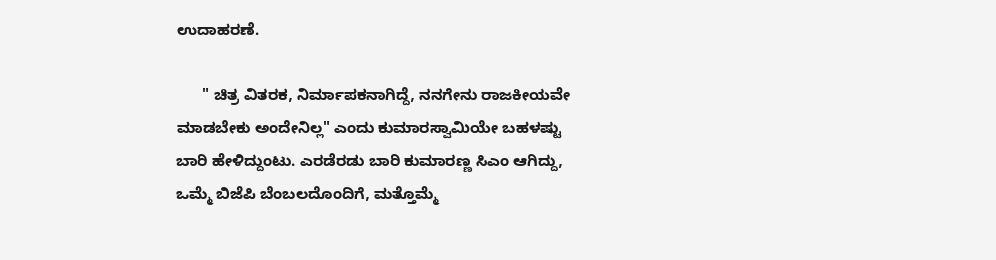ಉದಾಹರಣೆ.

      " ಚಿತ್ರ ವಿತರಕ, ನಿರ್ಮಾಪಕನಾಗಿದ್ದೆ, ನನಗೇನು ರಾಜಕೀಯವೇ ಮಾಡಬೇಕು ಅಂದೇನಿಲ್ಲ" ಎಂದು ಕುಮಾರಸ್ವಾಮಿಯೇ ಬಹಳಷ್ಟು ಬಾರಿ ಹೇಳಿದ್ದುಂಟು. ಎರಡೆರಡು ಬಾರಿ ಕುಮಾರಣ್ಣ ಸಿಎಂ ಆಗಿದ್ದು, ಒಮ್ಮೆ ಬಿಜೆಪಿ ಬೆಂಬಲದೊಂದಿಗೆ, ಮತ್ತೊಮ್ಮೆ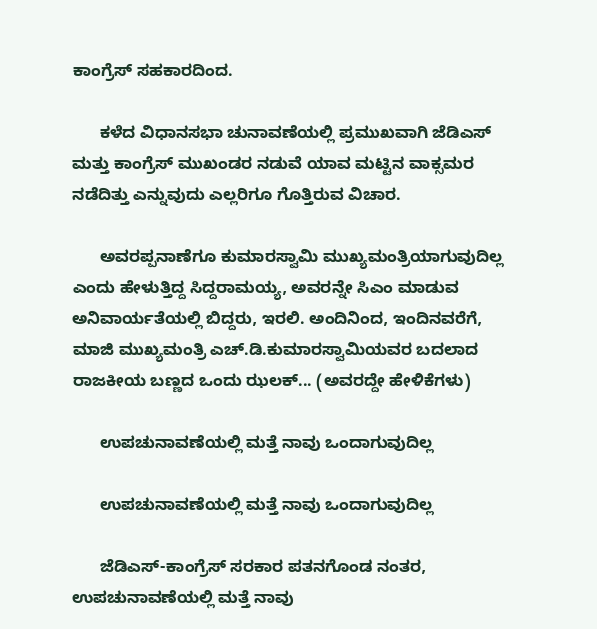ಕಾಂಗ್ರೆಸ್ ಸಹಕಾರದಿಂದ.

      ಕಳೆದ ವಿಧಾನಸಭಾ ಚುನಾವಣೆಯಲ್ಲಿ ಪ್ರಮುಖವಾಗಿ ಜೆಡಿಎಸ್ ಮತ್ತು ಕಾಂಗ್ರೆಸ್ ಮುಖಂಡರ ನಡುವೆ ಯಾವ ಮಟ್ಟಿನ ವಾಕ್ಸಮರ ನಡೆದಿತ್ತು ಎನ್ನುವುದು ಎಲ್ಲರಿಗೂ ಗೊತ್ತಿರುವ ವಿಚಾರ.

      ಅವರಪ್ಪನಾಣೆಗೂ ಕುಮಾರಸ್ವಾಮಿ ಮುಖ್ಯಮಂತ್ರಿಯಾಗುವುದಿಲ್ಲ ಎಂದು ಹೇಳುತ್ತಿದ್ದ ಸಿದ್ದರಾಮಯ್ಯ, ಅವರನ್ನೇ ಸಿಎಂ ಮಾಡುವ ಅನಿವಾರ್ಯತೆಯಲ್ಲಿ ಬಿದ್ದರು, ಇರಲಿ. ಅಂದಿನಿಂದ, ಇಂದಿನವರೆಗೆ, ಮಾಜಿ ಮುಖ್ಯಮಂತ್ರಿ ಎಚ್.ಡಿ.ಕುಮಾರಸ್ವಾಮಿಯವರ ಬದಲಾದ ರಾಜಕೀಯ ಬಣ್ಣದ ಒಂದು ಝಲಕ್... (ಅವರದ್ದೇ ಹೇಳಿಕೆಗಳು)

      ಉಪಚುನಾವಣೆಯಲ್ಲಿ ಮತ್ತೆ ನಾವು ಒಂದಾಗುವುದಿಲ್ಲ

      ಉಪಚುನಾವಣೆಯಲ್ಲಿ ಮತ್ತೆ ನಾವು ಒಂದಾಗುವುದಿಲ್ಲ

      ಜೆಡಿಎಸ್-ಕಾಂಗ್ರೆಸ್ ಸರಕಾರ ಪತನಗೊಂಡ ನಂತರ, ಉಪಚುನಾವಣೆಯಲ್ಲಿ ಮತ್ತೆ ನಾವು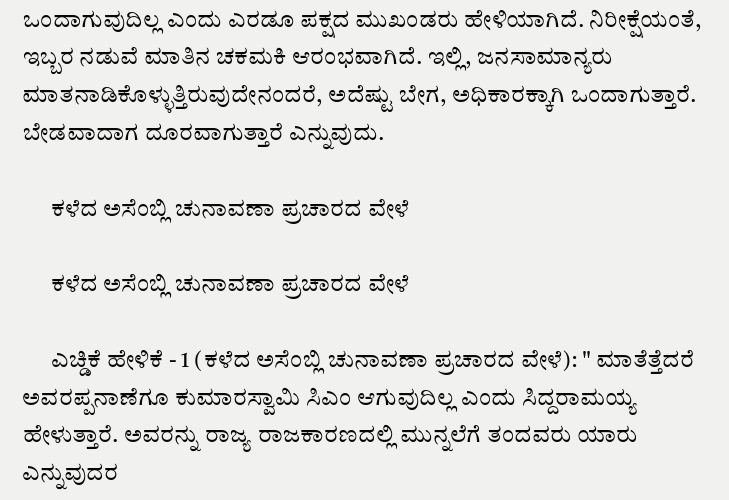ಒಂದಾಗುವುದಿಲ್ಲ ಎಂದು ಎರಡೂ ಪಕ್ಷದ ಮುಖಂಡರು ಹೇಳಿಯಾಗಿದೆ. ನಿರೀಕ್ಷೆಯಂತೆ, ಇಬ್ಬರ ನಡುವೆ ಮಾತಿನ ಚಕಮಕಿ ಆರಂಭವಾಗಿದೆ. ಇಲ್ಲಿ, ಜನಸಾಮಾನ್ಯರು ಮಾತನಾಡಿಕೊಳ್ಳುತ್ತಿರುವುದೇನಂದರೆ, ಅದೆಷ್ಟು ಬೇಗ, ಅಧಿಕಾರಕ್ಕಾಗಿ ಒಂದಾಗುತ್ತಾರೆ. ಬೇಡವಾದಾಗ ದೂರವಾಗುತ್ತಾರೆ ಎನ್ನುವುದು.

      ಕಳೆದ ಅಸೆಂಬ್ಲಿ ಚುನಾವಣಾ ಪ್ರಚಾರದ ವೇಳೆ

      ಕಳೆದ ಅಸೆಂಬ್ಲಿ ಚುನಾವಣಾ ಪ್ರಚಾರದ ವೇಳೆ

      ಎಚ್ಡಿಕೆ ಹೇಳಿಕೆ - 1 (ಕಳೆದ ಅಸೆಂಬ್ಲಿ ಚುನಾವಣಾ ಪ್ರಚಾರದ ವೇಳೆ): " ಮಾತೆತ್ತೆದರೆ ಅವರಪ್ಪನಾಣೆಗೂ ಕುಮಾರಸ್ವಾಮಿ ಸಿಎಂ ಆಗುವುದಿಲ್ಲ ಎಂದು ಸಿದ್ದರಾಮಯ್ಯ ಹೇಳುತ್ತಾರೆ. ಅವರನ್ನು ರಾಜ್ಯ ರಾಜಕಾರಣದಲ್ಲಿ ಮುನ್ನಲೆಗೆ ತಂದವರು ಯಾರು ಎನ್ನುವುದರ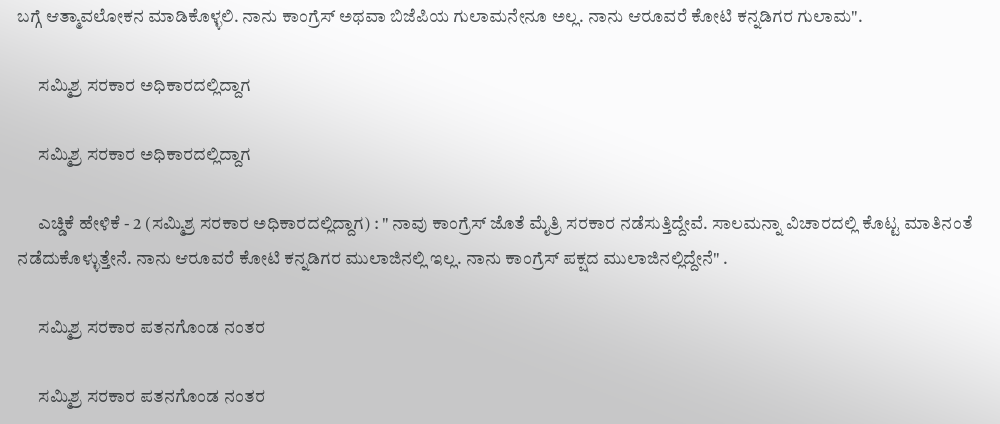ಬಗ್ಗೆ ಆತ್ಮಾವಲೋಕನ ಮಾಡಿಕೊಳ್ಳಲಿ. ನಾನು ಕಾಂಗ್ರೆಸ್ ಅಥವಾ ಬಿಜೆಪಿಯ ಗುಲಾಮನೇನೂ ಅಲ್ಲ. ನಾನು ಆರೂವರೆ ಕೋಟಿ ಕನ್ನಡಿಗರ ಗುಲಾಮ".

      ಸಮ್ಮಿಶ್ರ ಸರಕಾರ ಅಧಿಕಾರದಲ್ಲಿದ್ದಾಗ

      ಸಮ್ಮಿಶ್ರ ಸರಕಾರ ಅಧಿಕಾರದಲ್ಲಿದ್ದಾಗ

      ಎಚ್ಡಿಕೆ ಹೇಳಿಕೆ - 2 (ಸಮ್ಮಿಶ್ರ ಸರಕಾರ ಅಧಿಕಾರದಲ್ಲಿದ್ದಾಗ) : " ನಾವು ಕಾಂಗ್ರೆಸ್ ಜೊತೆ ಮೈತ್ರಿ ಸರಕಾರ ನಡೆಸುತ್ತಿದ್ದೇವೆ. ಸಾಲಮನ್ನಾ ವಿಚಾರದಲ್ಲಿ ಕೊಟ್ಟ ಮಾತಿನಂತೆ ನಡೆದುಕೊಳ್ಳುತ್ತೇನೆ. ನಾನು ಆರೂವರೆ ಕೋಟಿ ಕನ್ನಡಿಗರ ಮುಲಾಜಿನಲ್ಲಿ ಇಲ್ಲ. ನಾನು ಕಾಂಗ್ರೆಸ್ ಪಕ್ಷದ ಮುಲಾಜಿನಲ್ಲಿದ್ದೇನೆ" .

      ಸಮ್ಮಿಶ್ರ ಸರಕಾರ ಪತನಗೊಂಡ ನಂತರ

      ಸಮ್ಮಿಶ್ರ ಸರಕಾರ ಪತನಗೊಂಡ ನಂತರ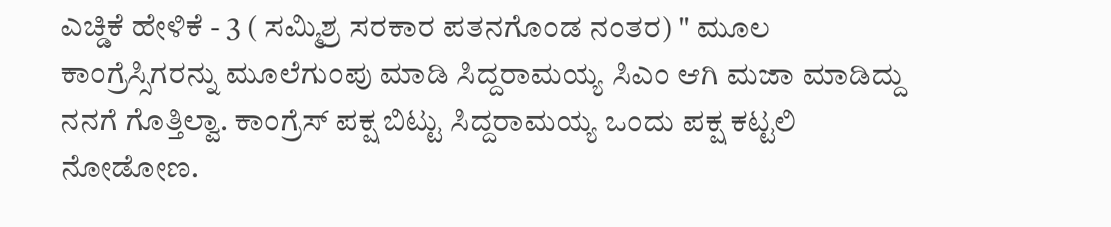ಎಚ್ಡಿಕೆ ಹೇಳಿಕೆ - 3 ( ಸಮ್ಮಿಶ್ರ ಸರಕಾರ ಪತನಗೊಂಡ ನಂತರ) " ಮೂಲ‌ ಕಾಂಗ್ರೆಸ್ಸಿಗರನ್ನು ಮೂಲೆಗುಂಪು ಮಾಡಿ ಸಿದ್ದರಾಮಯ್ಯ ಸಿಎಂ ಆಗಿ ಮಜಾ‌ ಮಾಡಿದ್ದು ನನಗೆ ಗೊತ್ತಿಲ್ವಾ. ಕಾಂಗ್ರೆಸ್ ಪಕ್ಷ ಬಿಟ್ಟು ಸಿದ್ದರಾಮಯ್ಯ ಒಂದು ಪಕ್ಷ ಕಟ್ಟಲಿ‌ ನೋಡೋಣ.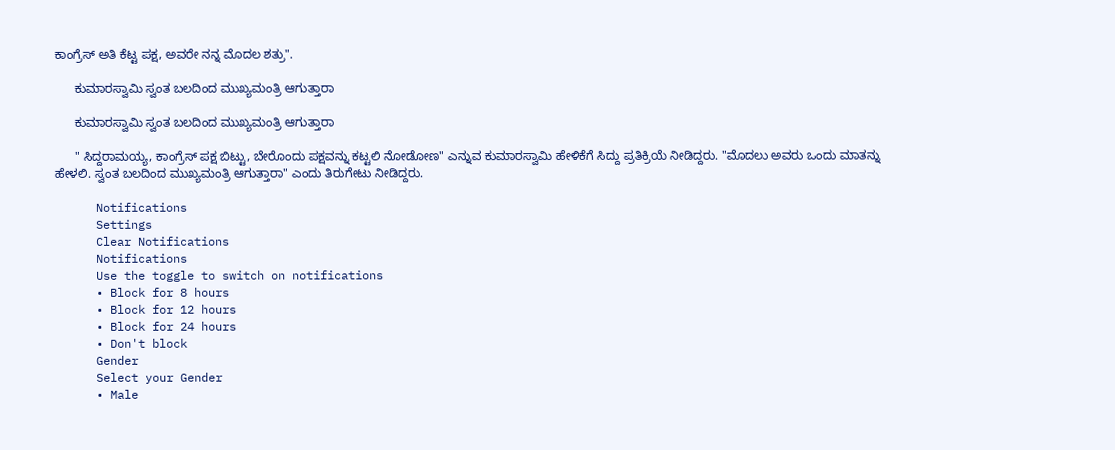ಕಾಂಗ್ರೆಸ್ ಅತಿ ಕೆಟ್ಟ ಪಕ್ಷ, ಅವರೇ ನನ್ನ ಮೊದಲ ಶತ್ರು".

      ಕುಮಾರಸ್ವಾಮಿ ಸ್ವಂತ ಬಲದಿಂದ ಮುಖ್ಯಮಂತ್ರಿ ಆಗುತ್ತಾರಾ

      ಕುಮಾರಸ್ವಾಮಿ ಸ್ವಂತ ಬಲದಿಂದ ಮುಖ್ಯಮಂತ್ರಿ ಆಗುತ್ತಾರಾ

      " ಸಿದ್ದರಾಮಯ್ಯ, ಕಾಂಗ್ರೆಸ್ ಪಕ್ಷ ಬಿಟ್ಟು, ಬೇರೊಂದು ಪಕ್ಷವನ್ನು ಕಟ್ಟಲಿ ನೋಡೋಣ" ಎನ್ನುವ ಕುಮಾರಸ್ವಾಮಿ ಹೇಳಿಕೆಗೆ ಸಿದ್ದು ಪ್ರತಿಕ್ರಿಯೆ ನೀಡಿದ್ದರು. "ಮೊದಲು ಅವರು ಒಂದು ಮಾತನ್ನು ಹೇಳಲಿ. ಸ್ವಂತ ಬಲದಿಂದ ಮುಖ್ಯಮಂತ್ರಿ ಆಗುತ್ತಾರಾ" ಎಂದು ತಿರುಗೇಟು ನೀಡಿದ್ದರು.

      Notifications
      Settings
      Clear Notifications
      Notifications
      Use the toggle to switch on notifications
      • Block for 8 hours
      • Block for 12 hours
      • Block for 24 hours
      • Don't block
      Gender
      Select your Gender
      • Male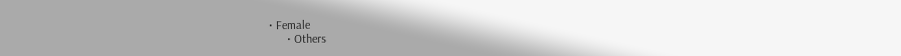• Female
      • Others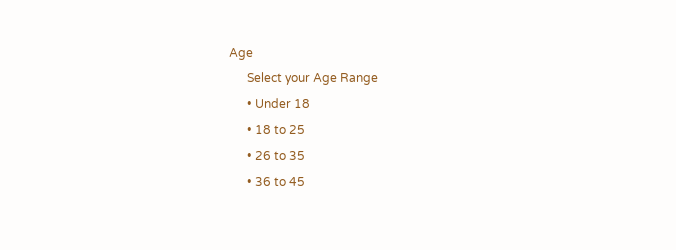Age
      Select your Age Range
      • Under 18
      • 18 to 25
      • 26 to 35
      • 36 to 45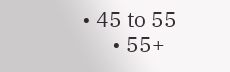• 45 to 55
      • 55+